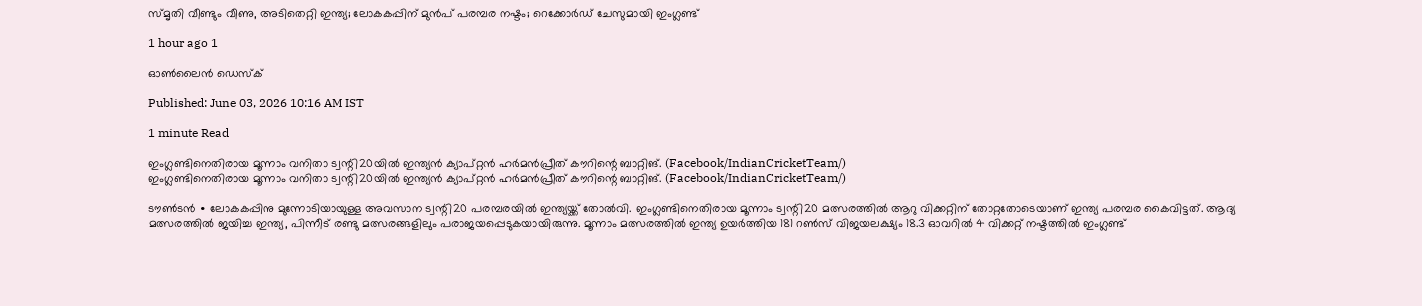സ്മൃതി വീണ്ടും വീണു, അടിതെറ്റി ഇന്ത്യ; ലോകകപ്പിന് മുൻപ് പരമ്പര നഷ്ടം; റെക്കോർഡ് ചേസുമായി ഇംഗ്ലണ്ട്

1 hour ago 1

ഓൺലൈൻ ഡെസ്‌ക്

Published: June 03, 2026 10:16 AM IST

1 minute Read

ഇംഗ്ലണ്ടിനെതിരായ മൂന്നാം വനിതാ ട്വന്റി20യിൽ ഇന്ത്യൻ ക്യാപ്റ്റൻ ഹർമൻപ്രീത് കൗറിന്റെ ബാറ്റിങ്. (Facebook/IndianCricketTeam/)
ഇംഗ്ലണ്ടിനെതിരായ മൂന്നാം വനിതാ ട്വന്റി20യിൽ ഇന്ത്യൻ ക്യാപ്റ്റൻ ഹർമൻപ്രീത് കൗറിന്റെ ബാറ്റിങ്. (Facebook/IndianCricketTeam/)

ടൗൺടൻ ∙ ലോകകപ്പിനു മുന്നോടിയായുള്ള അവസാന ട്വന്റി20 പരമ്പരയിൽ ഇന്ത്യയ്ക്ക് തോൽവി. ഇംഗ്ലണ്ടിനെതിരായ മൂന്നാം ട്വന്റി20 മത്സരത്തിൽ ആറു വിക്കറ്റിന് തോറ്റതോടെയാണ് ഇന്ത്യ പരമ്പര കൈവിട്ടത്. ആദ്യ മത്സരത്തിൽ ജയിച്ച ഇന്ത്യ, പിന്നീട് രണ്ടു മത്സരങ്ങളിലും പരാജയപ്പെടുകയായിരുന്നു. മൂന്നാം മത്സരത്തിൽ ഇന്ത്യ ഉയർത്തിയ 181 റൺസ് വിജയലക്ഷ്യം 18.3 ഓവറിൽ 4 വിക്കറ്റ് നഷ്ടത്തിൽ ഇംഗ്ലണ്ട്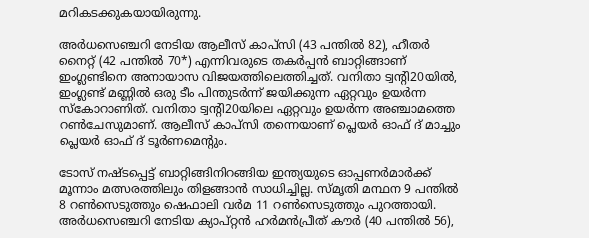മറികടക്കുകയായിരുന്നു.

അർധസെഞ്ചറി നേടിയ ആലീസ് കാപ്‌സി (43 പന്തിൽ 82), ഹീതർ നൈറ്റ് (42 പന്തിൽ 70*) എന്നിവരുടെ തകർപ്പൻ ബാറ്റിങ്ങാണ് ഇംഗ്ലണ്ടിനെ അനായാസ വിജയത്തിലെത്തിച്ചത്. വനിതാ ട്വന്റി20യിൽ, ഇംഗ്ലണ്ട് മണ്ണിൽ ഒരു ടീം പിന്തുടർന്ന് ജയിക്കുന്ന ഏറ്റവും ഉയർന്ന സ്കോറാണിത്. വനിതാ ട്വന്റി20യിലെ ഏറ്റവും ഉയർന്ന അഞ്ചാമത്തെ റൺചേസുമാണ്. ആലീസ് കാപ്സി തന്നെയാണ് പ്ലെയർ ഓഫ് ദ് മാച്ചും പ്ലെയർ ഓഫ് ദ് ടൂർണമെന്റും.

ടോസ് നഷ്ടപ്പെട്ട് ബാറ്റിങ്ങിനിറങ്ങിയ ഇന്ത്യയുടെ ഓപ്പണർമാർക്ക് മൂന്നാം മത്സരത്തിലും തിളങ്ങാൻ സാധിച്ചില്ല. സ്മൃതി മന്ഥന 9 പന്തിൽ 8 റൺസെടുത്തും ഷെഫാലി വർമ 11 റൺസെടുത്തും പുറത്തായി. അർധസെഞ്ചറി നേടിയ ക്യാപ്റ്റൻ ഹർമൻപ്രീത് കൗർ (40 പന്തിൽ 56),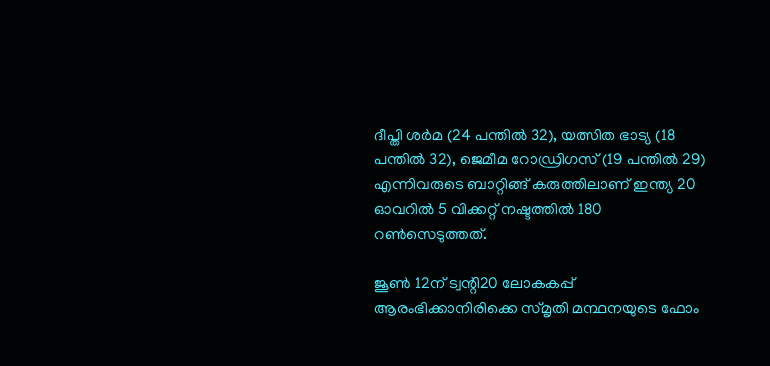ദീപ്തി ശർമ (24 പന്തിൽ 32), യത്സിത ഭാട്യ (18 പന്തിൽ 32), ജെമീമ റോഡ്രിഗസ് (19 പന്തിൽ 29) എന്നിവരുടെ ബാറ്റിങ്ങ് കരുത്തിലാണ് ഇന്ത്യ 20 ഓവറിൽ 5 വിക്കറ്റ് നഷ്ടത്തിൽ 180 റൺസെടുത്തത്.

ജൂൺ 12ന് ട്വന്റി20 ലോകകപ്പ് ആരംഭിക്കാനിരിക്കെ സ്മൃതി മന്ഥനയുടെ ഫോം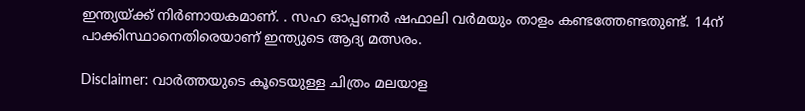ഇന്ത്യയ്ക്ക് നിർണായകമാണ്. . സഹ ഓപ്പണർ ഷഫാലി വർമയും താളം കണ്ടത്തേണ്ടതുണ്ട്. 14ന് പാക്കിസ്ഥാനെതിരെയാണ് ഇന്ത്യുടെ ആദ്യ മത്സരം.

Disclaimer: വാർത്തയു‍ടെ കൂടെയുള്ള ചിത്രം മലയാള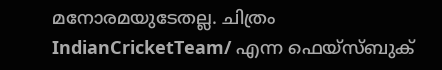മനോരമയുടേതല്ല. ചിത്രം IndianCricketTeam/ എന്ന ഫെയ്സ്‌ബുക്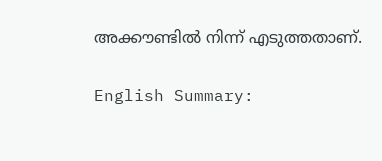അക്കൗണ്ടിൽ നിന്ന് എടുത്തതാണ്.

English Summary: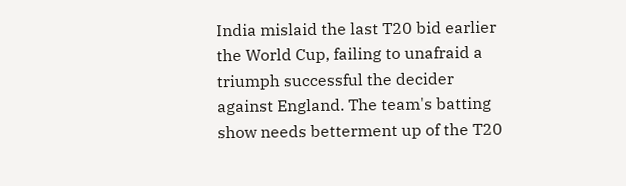India mislaid the last T20 bid earlier the World Cup, failing to unafraid a triumph successful the decider against England. The team's batting show needs betterment up of the T20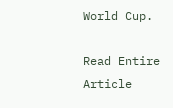World Cup.

Read Entire Article